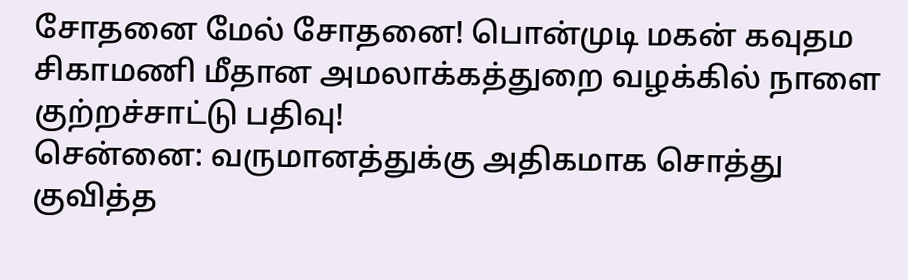சோதனை மேல் சோதனை! பொன்முடி மகன் கவுதம சிகாமணி மீதான அமலாக்கத்துறை வழக்கில் நாளை குற்றச்சாட்டு பதிவு!
சென்னை: வருமானத்துக்கு அதிகமாக சொத்து குவித்த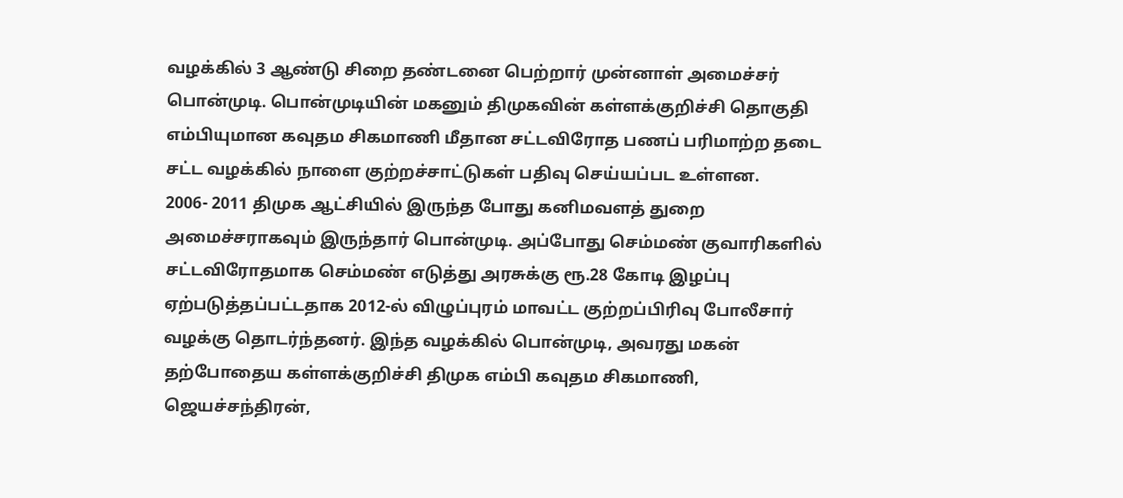வழக்கில் 3 ஆண்டு சிறை தண்டனை பெற்றார் முன்னாள் அமைச்சர் பொன்முடி. பொன்முடியின் மகனும் திமுகவின் கள்ளக்குறிச்சி தொகுதி எம்பியுமான கவுதம சிகமாணி மீதான சட்டவிரோத பணப் பரிமாற்ற தடை சட்ட வழக்கில் நாளை குற்றச்சாட்டுகள் பதிவு செய்யப்பட உள்ளன.
2006- 2011 திமுக ஆட்சியில் இருந்த போது கனிமவளத் துறை அமைச்சராகவும் இருந்தார் பொன்முடி. அப்போது செம்மண் குவாரிகளில் சட்டவிரோதமாக செம்மண் எடுத்து அரசுக்கு ரூ.28 கோடி இழப்பு ஏற்படுத்தப்பட்டதாக 2012-ல் விழுப்புரம் மாவட்ட குற்றப்பிரிவு போலீசார் வழக்கு தொடர்ந்தனர். இந்த வழக்கில் பொன்முடி, அவரது மகன் தற்போதைய கள்ளக்குறிச்சி திமுக எம்பி கவுதம சிகமாணி, ஜெயச்சந்திரன்,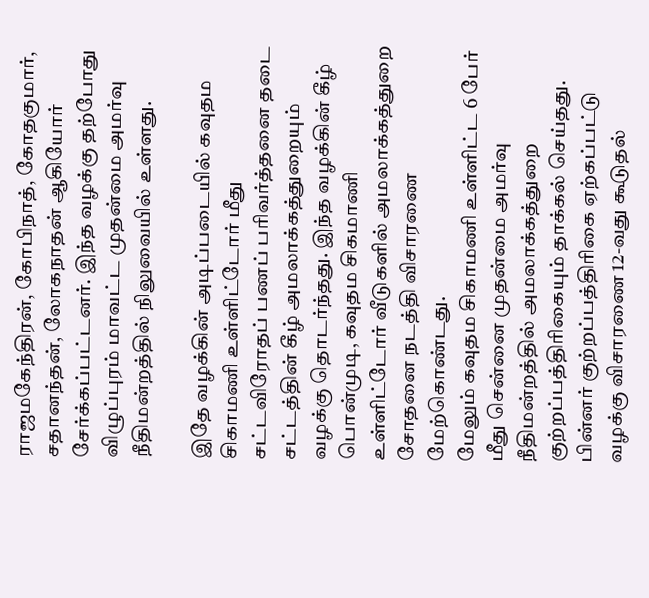ராஜமகேந்திரன், கோபிநாத், கோதகுமார், சதானந்தன், லோகநாதன் ஆகியோர் சேர்க்கப்பட்டனர். இந்த வழக்கு தற்போது விழுப்புரம் மாவட்ட முதன்மை அமர்வு நீதிமன்றத்தில் நிலுவையில் உள்ளது.

இதே வழக்கின் அடிப்படையில் கவுதம சிகாமணி உள்ளிட்டோர் மீது சட்டவிரோதப் பணப் பரிவர்த்தனை தடை சட்டத்தின் கீழ் அமலாக்கத்துறையும் வழக்கு தொடர்ந்தது. இந்த வழக்கின் கீழ் பொன்முடி, கவுதம சிகமாணி உள்ளிட்டோர் வீடுகளில் அமலாக்கத்துறை சோதனை நடத்தி விசாரணை மேற்கொண்டது.
மேலும் கவுதம சிகாமணி உள்ளிட்ட 6 பேர் மீது சென்னை முதன்மை அமர்வு நீதிமன்றத்தில் அமலாக்கத்துறை குற்றப்பத்திரிகையும் தாக்கல் செய்தது. பின்னர் குற்றப்பத்திரிகை ஏற்கப்பட்டு வழக்கு விசாரணை 12-வது கூடுதல்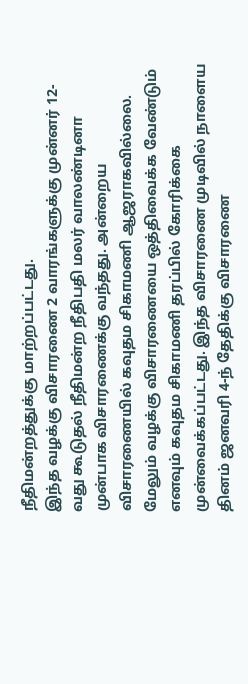நீதிமன்றத்துக்கு மாற்றப்பட்டது.
இந்த வழக்கு விசாரணை 2 வாரங்களுக்கு முன்னர் 12-வது கூடுதல் நீதிமன்ற நீதிபதி மலர் வாலண்டினா முன்பாக விசாரணைக்கு வந்தது. அன்றைய விசாரணையில் கவுதம சிகாமணி ஆஜராகவில்லை. மேலும் வழக்கு விசாரணையை ஒத்திவைக்க வேண்டும் எனவும் கவுதம சிகாமணி தரப்பில் கோரிக்கை முன்வைக்கப்பட்டது. இந்த விசாரணை முடிவில் நாளைய தினம் ஜனவரி 4-ந் தேதிக்கு விசாரணை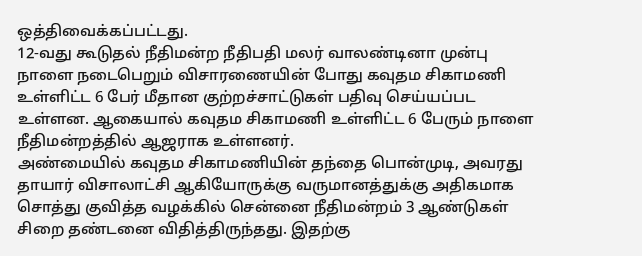ஒத்திவைக்கப்பட்டது.
12-வது கூடுதல் நீதிமன்ற நீதிபதி மலர் வாலண்டினா முன்பு நாளை நடைபெறும் விசாரணையின் போது கவுதம சிகாமணி உள்ளிட்ட 6 பேர் மீதான குற்றச்சாட்டுகள் பதிவு செய்யப்பட உள்ளன. ஆகையால் கவுதம சிகாமணி உள்ளிட்ட 6 பேரும் நாளை நீதிமன்றத்தில் ஆஜராக உள்ளனர்.
அண்மையில் கவுதம சிகாமணியின் தந்தை பொன்முடி, அவரது தாயார் விசாலாட்சி ஆகியோருக்கு வருமானத்துக்கு அதிகமாக சொத்து குவித்த வழக்கில் சென்னை நீதிமன்றம் 3 ஆண்டுகள் சிறை தண்டனை விதித்திருந்தது. இதற்கு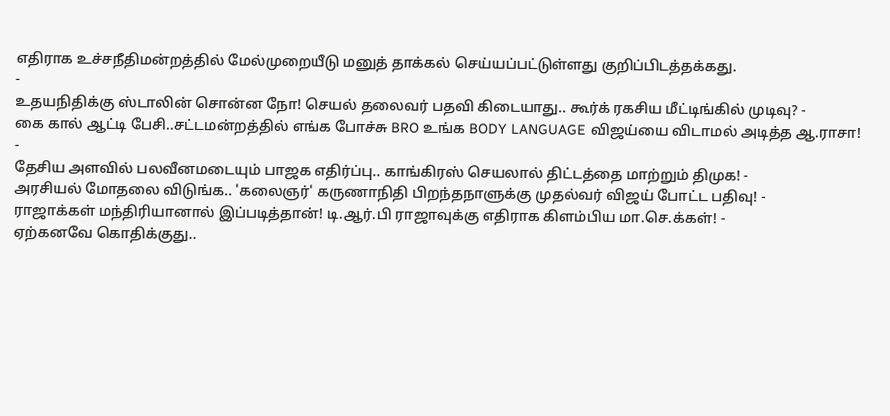எதிராக உச்சநீதிமன்றத்தில் மேல்முறையீடு மனுத் தாக்கல் செய்யப்பட்டுள்ளது குறிப்பிடத்தக்கது.
-
உதயநிதிக்கு ஸ்டாலின் சொன்ன நோ! செயல் தலைவர் பதவி கிடையாது.. கூர்க் ரகசிய மீட்டிங்கில் முடிவு? -
கை கால் ஆட்டி பேசி..சட்டமன்றத்தில் எங்க போச்சு BRO உங்க BODY LANGUAGE விஜய்யை விடாமல் அடித்த ஆ.ராசா! -
தேசிய அளவில் பலவீனமடையும் பாஜக எதிர்ப்பு.. காங்கிரஸ் செயலால் திட்டத்தை மாற்றும் திமுக! -
அரசியல் மோதலை விடுங்க.. 'கலைஞர்' கருணாநிதி பிறந்தநாளுக்கு முதல்வர் விஜய் போட்ட பதிவு! -
ராஜாக்கள் மந்திரியானால் இப்படித்தான்! டி.ஆர்.பி ராஜாவுக்கு எதிராக கிளம்பிய மா.செ.க்கள்! -
ஏற்கனவே கொதிக்குது..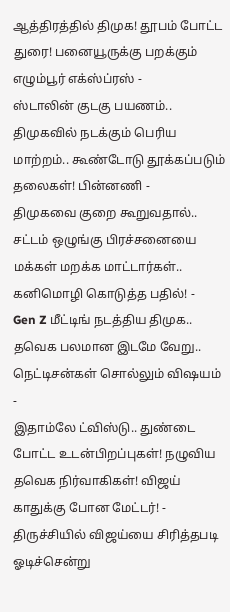ஆத்திரத்தில் திமுக! தூபம் போட்ட துரை! பனையூருக்கு பறக்கும் எழும்பூர் எக்ஸ்ப்ரஸ் -
ஸ்டாலின் குடகு பயணம்.. திமுகவில் நடக்கும் பெரிய மாற்றம்.. கூண்டோடு தூக்கப்படும் தலைகள்! பின்னணி -
திமுகவை குறை கூறுவதால்.. சட்டம் ஒழுங்கு பிரச்சனையை மக்கள் மறக்க மாட்டார்கள்.. கனிமொழி கொடுத்த பதில்! -
Gen Z மீட்டிங் நடத்திய திமுக.. தவெக பலமான இடமே வேறு.. நெட்டிசன்கள் சொல்லும் விஷயம் -
இதாம்லே ட்விஸ்டு.. துண்டை போட்ட உடன்பிறப்புகள்! நழுவிய தவெக நிர்வாகிகள்! விஜய் காதுக்கு போன மேட்டர்! -
திருச்சியில் விஜய்யை சிரித்தபடி ஓடிச்சென்று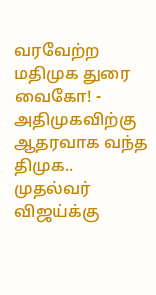வரவேற்ற மதிமுக துரை வைகோ! -
அதிமுகவிற்கு ஆதரவாக வந்த திமுக.. முதல்வர் விஜய்க்கு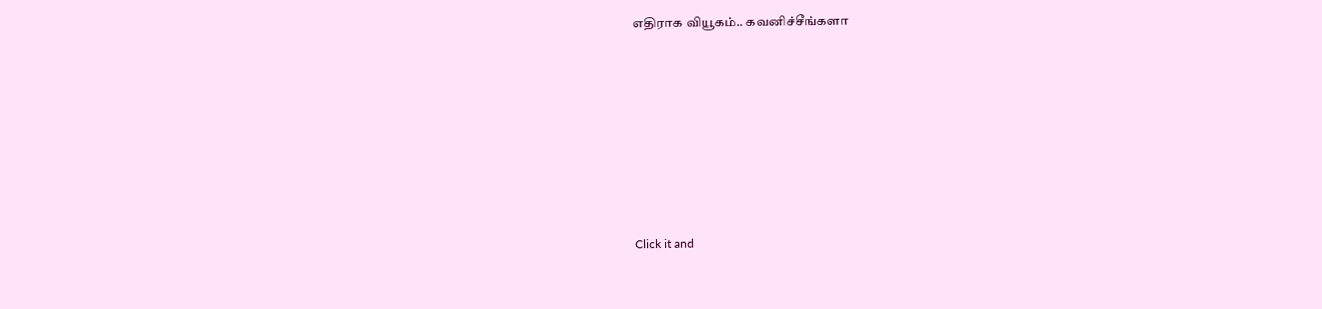எதிராக வியூகம்.. கவனிச்சீங்களா












Click it and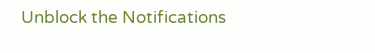Unblock the Notifications